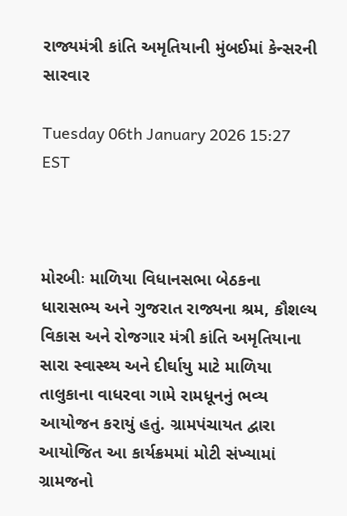રાજ્યમંત્રી કાંતિ અમૃતિયાની મુંબઈમાં કેન્સરની સારવાર

Tuesday 06th January 2026 15:27 EST



મોરબીઃ માળિયા વિધાનસભા બેઠકના ધારાસભ્ય અને ગુજરાત રાજ્યના શ્રમ, કૌશલ્ય વિકાસ અને રોજગાર મંત્રી કાંતિ અમૃતિયાના સારા સ્વાસ્થ્ય અને દીર્ઘાયુ માટે માળિયા તાલુકાના વાધરવા ગામે રામધૂનનું ભવ્ય આયોજન કરાયું હતું. ગ્રામપંચાયત દ્વારા આયોજિત આ કાર્યક્રમમાં મોટી સંખ્યામાં ગ્રામજનો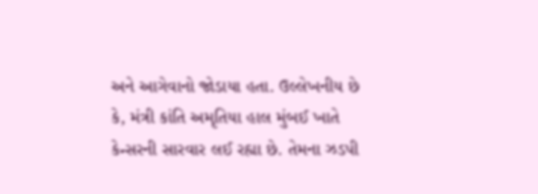અને આગેવાનો જોડાયા હતા. ઉલ્લેખનીય છે કે, મંત્રી કાંતિ અમૃતિયા હાલ મુંબઈ ખાતે કેન્સરની સારવાર લઈ રહ્યા છે. તેમના ઝડપી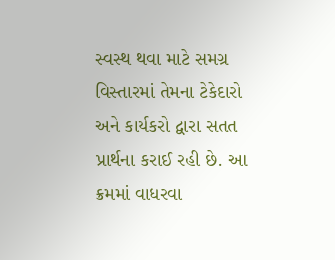સ્વસ્થ થવા માટે સમગ્ર વિસ્તારમાં તેમના ટેકેદારો અને કાર્યકરો દ્વારા સતત પ્રાર્થના કરાઈ રહી છે. આ ક્રમમાં વાધરવા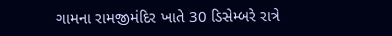ગામના રામજીમંદિર ખાતે 30 ડિસેમ્બરે રાત્રે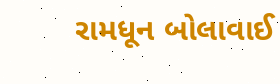રામધૂન બોલાવાઈ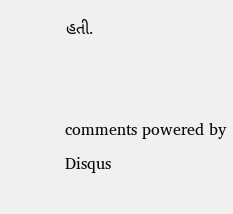હતી.


comments powered by Disqus